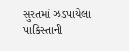સુરતમાં ઝડપાયેલા પાકિસ્તાની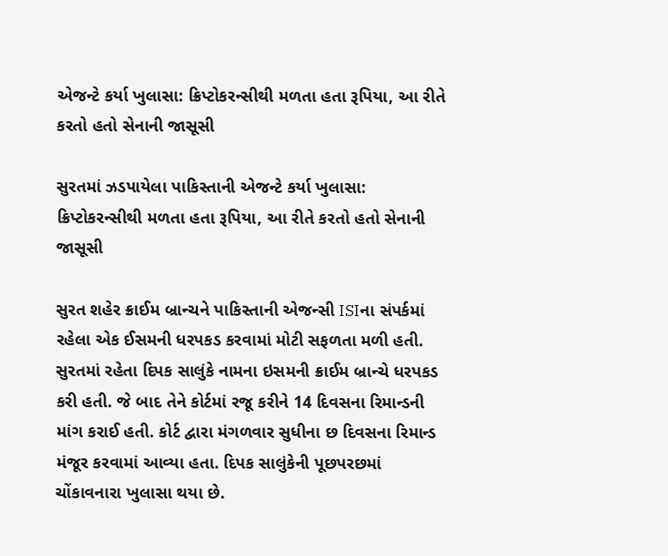એજન્ટે કર્યા ખુલાસા: ક્રિપ્ટોકરન્સીથી મળતા હતા રૂપિયા, આ રીતે કરતો હતો સેનાની જાસૂસી

સુરતમાં ઝડપાયેલા પાકિસ્તાની એજન્ટે કર્યા ખુલાસા: ક્રિપ્ટોકરન્સીથી મળતા હતા રૂપિયા, આ રીતે કરતો હતો સેનાની જાસૂસી

સુરત શહેર ક્રાઈમ બ્રાન્ચને પાકિસ્તાની એજન્સી ISIના સંપર્કમાં રહેલા એક ઈસમની ધરપકડ કરવામાં મોટી સફળતા મળી હતી. સુરતમાં રહેતા દિપક સાલુંકે નામના ઇસમની ક્રાઈમ બ્રાન્ચે ધરપકડ કરી હતી. જે બાદ તેને કોર્ટમાં રજૂ કરીને 14 દિવસના રિમાન્ડની માંગ કરાઈ હતી. કોર્ટ દ્વારા મંગળવાર સુધીના છ દિવસના રિમાન્ડ મંજૂર કરવામાં આવ્યા હતા. દિપક સાલુંકેની પૂછપરછમાં ચોંકાવનારા ખુલાસા થયા છે.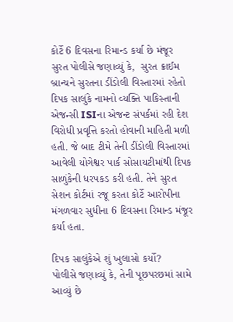કોર્ટે 6 દિવસના રિમાન્ડ કર્યા છે મંજૂર
સુરત પોલીસે જણાવ્યું કે,  સુરત ક્રાઈમ બ્રાન્ચને સુરતના ડીંડોલી વિસ્તારમાં રહેતો દિપક સાલુંકે નામનો વ્યક્તિ પાકિસ્તાની એજન્સી ISIના એજન્ટ સંપર્કમાં રહી દેશ વિરોધી પ્રવૃત્તિ કરતો હોવાની માહિતી મળી હતી. જે બાદ ટીમે તેની ડીંડોલી વિસ્તારમાં આવેલી યોગેશ્વર પાર્ક સોસાયટીમાંથી દિપક સાળુંકેની ધરપકડ કરી હતી. તેને સુરત સેશન કોર્ટમાં રજૂ કરતા કોર્ટે આરોપીના મંગળવાર સુધીના 6 દિવસના રિમાન્ડ મંજૂર કર્યા હતા.

દિપક સાલુંકેએ શું ખુલાસો કર્યો?
પોલીસે જણાવ્યું કે, તેની પૂછપરછમાં સામે આવ્યું છે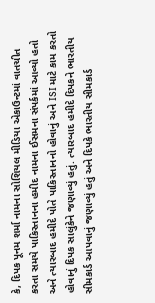કે, દિપક પૂનમ શર્મા નામના સોશિયલ મીડિયા એકાઉન્ટમાં વાતચીત કરતા સમયે પાકિસ્તાનના હમીદ નામના ઈસમના સંપર્કમાં આવ્યો હતો અને ત્યારબાદ હમીદે પોતે પાકિસ્તાનનો હોવાનું અને ISI માટે કામ કરતો હોવાનું દિપક સાલુંકેને જણાવ્યું હતું. ત્યારબાદ હમીદે દિપકને ભારતીય સીમકાર્ડ આપવાનું જણાવ્યું હતું અને દિપકે ભારતીય સીમકાર્ડ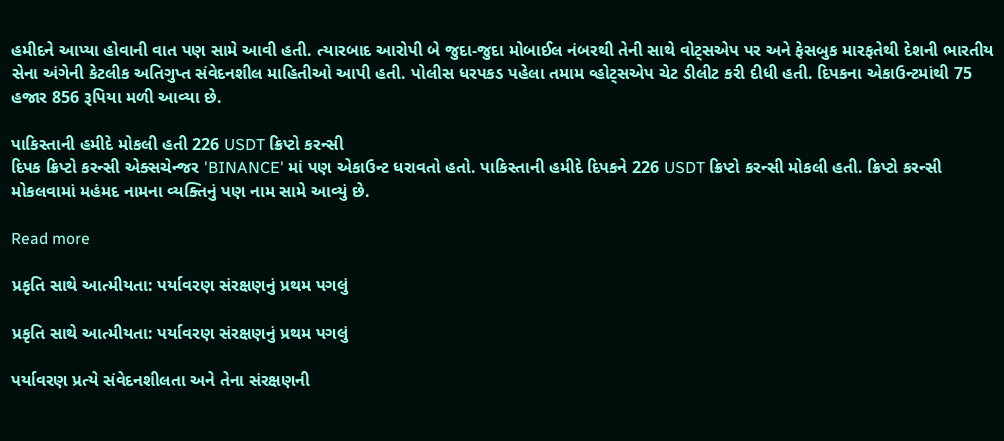હમીદને આપ્યા હોવાની વાત પણ સામે આવી હતી. ત્યારબાદ આરોપી બે જુદા-જુદા મોબાઈલ નંબરથી તેની સાથે વોટ્સએપ પર અને ફેસબુક મારફતેથી દેશની ભારતીય સેના અંગેની કેટલીક અતિગુપ્ત સંવેદનશીલ માહિતીઓ આપી હતી. પોલીસ ધરપકડ પહેલા તમામ વ્હોટ્સએપ ચેટ ડીલીટ કરી દીધી હતી. દિપકના એકાઉન્ટમાંથી 75 હજાર 856 રૂપિયા મળી આવ્યા છે.

પાકિસ્તાની હમીદે મોકલી હતી 226 USDT ક્રિપ્ટો કરન્સી
દિપક ક્રિપ્ટો કરન્સી એક્સચેન્જર 'BINANCE' માં પણ એકાઉન્ટ ધરાવતો હતો. પાકિસ્તાની હમીદે દિપકને 226 USDT ક્રિપ્ટો કરન્સી મોકલી હતી. ક્રિપ્ટો કરન્સી મોકલવામાં મહંમદ નામના વ્યક્તિનું પણ નામ સામે આવ્યું છે.

Read more

પ્રકૃતિ સાથે આત્મીયતા: પર્યાવરણ સંરક્ષણનું પ્રથમ પગલું

પ્રકૃતિ સાથે આત્મીયતા: પર્યાવરણ સંરક્ષણનું પ્રથમ પગલું

પર્યાવરણ પ્રત્યે સંવેદનશીલતા અને તેના સંરક્ષણની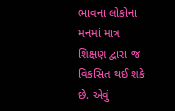ભાવના લોકોના મનમાં માત્ર શિક્ષણ દ્વારા જ વિકસિત થઈ શકે છે. એવું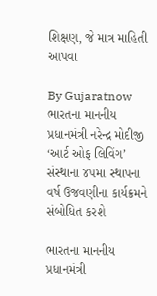શિક્ષણ, જે માત્ર માહિતી આપવા

By Gujaratnow
ભારતના માનનીય પ્રધાનમંત્રી નરેન્દ્ર મોદીજી ‘આર્ટ ઓફ લિવિંગ’ સંસ્થાના ૪૫મા સ્થાપના વર્ષ ઉજવણીના કાર્યક્રમને સંબોધિત કરશે

ભારતના માનનીય પ્રધાનમંત્રી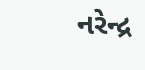નરેન્દ્ર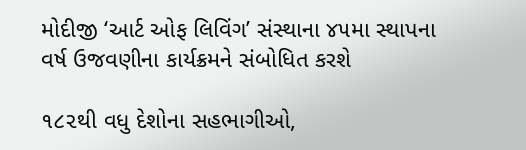મોદીજી ‘આર્ટ ઓફ લિવિંગ’ સંસ્થાના ૪૫મા સ્થાપના વર્ષ ઉજવણીના કાર્યક્રમને સંબોધિત કરશે

૧૮૨થી વધુ દેશોના સહભાગીઓ,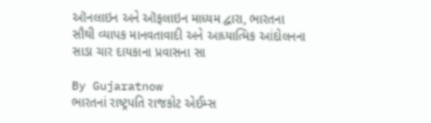ઑનલાઇન અને ઑફલાઇન માધ્યમ દ્વારા, ભારતના સૌથી વ્યાપક માનવતાવાદી અને આધ્યાત્મિક આંદોલનના સાડા ચાર દાયકાના પ્રવાસના સા

By Gujaratnow
ભારતનાં રાષ્ટ્રપતિ રાજકોટ એઈમ્સ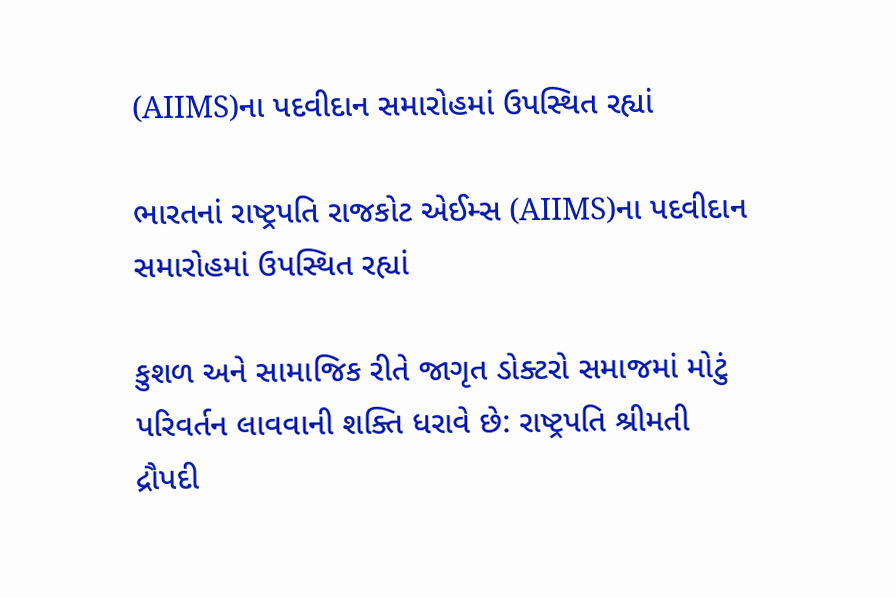(AIIMS)ના પદવીદાન સમારોહમાં ઉપસ્થિત રહ્યાં

ભારતનાં રાષ્ટ્રપતિ રાજકોટ એઈમ્સ (AIIMS)ના પદવીદાન સમારોહમાં ઉપસ્થિત રહ્યાં

કુશળ અને સામાજિક રીતે જાગૃત ડોક્ટરો સમાજમાં મોટું પરિવર્તન લાવવાની શક્તિ ધરાવે છે: રાષ્ટ્રપતિ શ્રીમતી દ્રૌપદી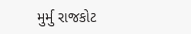મુર્મુ રાજકોટ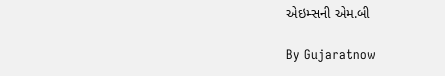એઇમ્સની એમ.બી

By Gujaratnow